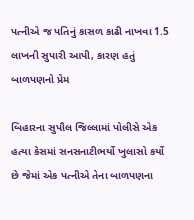પત્નીએ જ પતિનું કાસળ કાઢી નાખવા 1.5 લાખની સુપારી આપી, કારણ હતું બાળપણનો પ્રેમ

બિહારના સુપૌલ જિલ્લામાં પોલીસે એક હત્યા કેસમાં સનસનાટીભર્યો ખુલાસો કર્યો છે જેમાં એક પત્નીએ તેના બાળપણના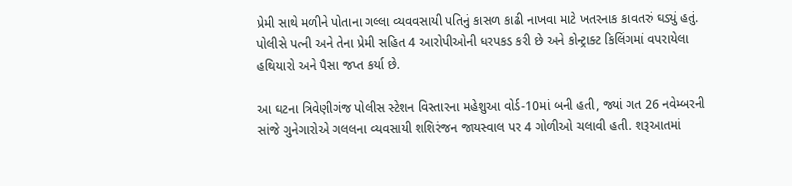પ્રેમી સાથે મળીને પોતાના ગલ્લા વ્યવવસાયી પતિનું કાસળ કાઢી નાખવા માટે ખતરનાક કાવતરું ઘડ્યું હતું. પોલીસે પત્ની અને તેના પ્રેમી સહિત 4 આરોપીઓની ધરપકડ કરી છે અને કોન્ટ્રાક્ટ કિલિંગમાં વપરાયેલા હથિયારો અને પૈસા જપ્ત કર્યા છે.

આ ઘટના ત્રિવેણીગંજ પોલીસ સ્ટેશન વિસ્તારના મહેશુઆ વોર્ડ-10માં બની હતી, જ્યાં ગત 26 નવેમ્બરની સાંજે ગુનેગારોએ ગલલના વ્યવસાયી શશિરંજન જાયસ્વાલ પર 4 ગોળીઓ ચલાવી હતી. શરૂઆતમાં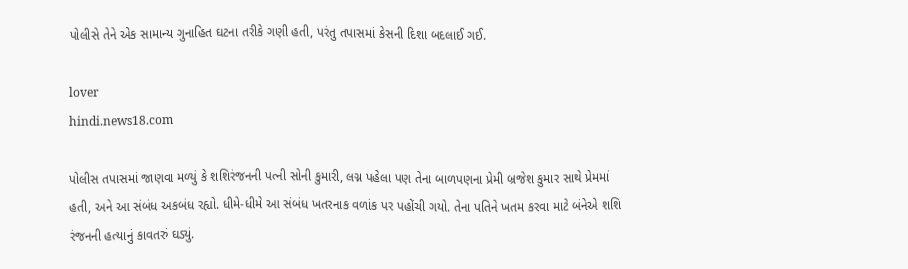પોલીસે તેને એક સામાન્ય ગુનાહિત ઘટના તરીકે ગણી હતી, પરંતુ તપાસમાં કેસની દિશા બદલાઈ ગઈ.

lover
hindi.news18.com

પોલીસ તપાસમાં જાણવા મળ્યું કે શશિરંજનની પત્ની સોની કુમારી, લગ્ન પહેલા પણ તેના બાળપણના પ્રેમી બ્રજેશ કુમાર સાથે પ્રેમમાં હતી, અને આ સંબંધ અકબંધ રહ્યો. ધીમે-ધીમે આ સંબંધ ખતરનાક વળાંક પર પહોંચી ગયો. તેના પતિને ખતમ કરવા માટે બંનેએ શશિ રંજનની હત્યાનું કાવતરું ઘડ્યું.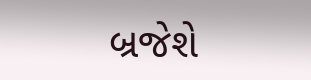બ્રજેશે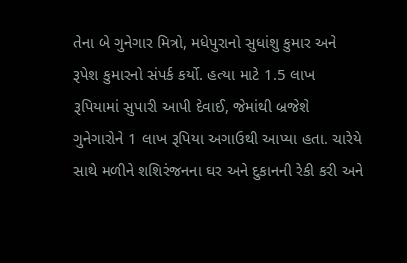તેના બે ગુનેગાર મિત્રો, મધેપુરાનો સુધાંશુ કુમાર અને રૂપેશ કુમારનો સંપર્ક કર્યો. હત્યા માટે 1.5 લાખ રૂપિયામાં સુપારી આપી દેવાઈ, જેમાંથી બ્રજેશે ગુનેગારોને 1 લાખ રૂપિયા અગાઉથી આપ્યા હતા. ચારેયે સાથે મળીને શશિરંજનના ઘર અને દુકાનની રેકી કરી અને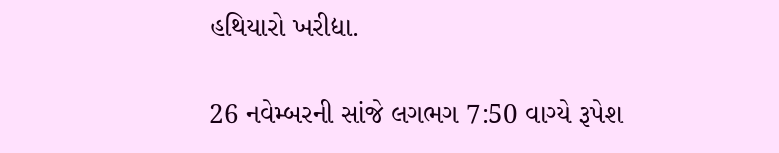હથિયારો ખરીદ્યા.

26 નવેમ્બરની સાંજે લગભગ 7:50 વાગ્યે રૂપેશ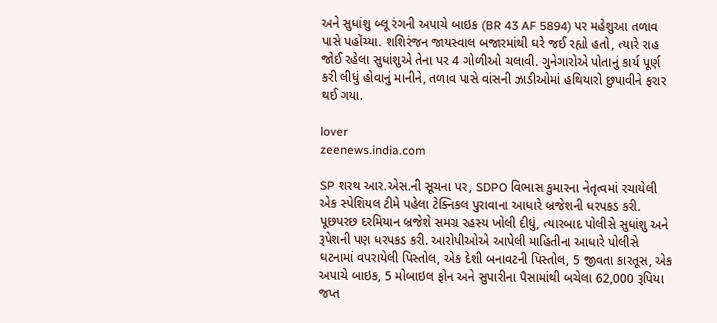અને સુધાંશુ બ્લૂ રંગની અપાચે બાઇક (BR 43 AF 5894) પર મહેશુઆ તળાવ પાસે પહોંચ્યા. શશિરંજન જાયસ્વાલ બજારમાંથી ઘરે જઈ રહ્યો હતો, ત્યારે રાહ જોઈ રહેલા સુધાંશુએ તેના પર 4 ગોળીઓ ચલાવી. ગુનેગારોએ પોતાનું કાર્ય પૂર્ણ કરી લીધું હોવાનું માનીને, તળાવ પાસે વાંસની ઝાડીઓમાં હથિયારો છુપાવીને ફરાર થઈ ગયા.

lover
zeenews.india.com

SP શરથ આર.એસ.ની સૂચના પર, SDPO વિભાસ કુમારના નેતૃત્વમાં રચાયેલી એક સ્પેશિયલ ટીમે પહેલા ટેક્નિકલ પુરાવાના આધારે બ્રજેશની ધરપકડ કરી. પૂછપરછ દરમિયાન બ્રજેશે સમગ્ર રહસ્ય ખોલી દીધું, ત્યારબાદ પોલીસે સુધાંશુ અને રૂપેશની પણ ધરપકડ કરી. આરોપીઓએ આપેલી માહિતીના આધારે પોલીસે ઘટનામાં વપરાયેલી પિસ્તોલ, એક દેશી બનાવટની પિસ્તોલ, 5 જીવતા કારતૂસ, એક અપાચે બાઇક, 5 મોબાઇલ ફોન અને સુપારીના પૈસામાંથી બચેલા 62,000 રૂપિયા જપ્ત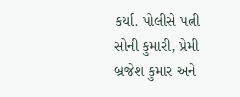કર્યા. પોલીસે પત્ની સોની કુમારી, પ્રેમી બ્રજેશ કુમાર અને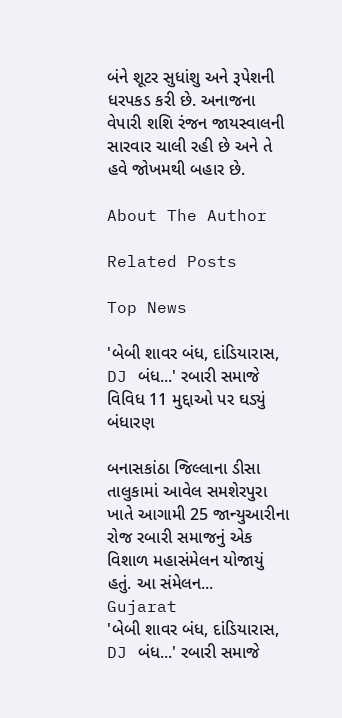બંને શૂટર સુધાંશુ અને રૂપેશની ધરપકડ કરી છે. અનાજના વેપારી શશિ રંજન જાયસ્વાલની સારવાર ચાલી રહી છે અને તે હવે જોખમથી બહાર છે.

About The Author

Related Posts

Top News

'બેબી શાવર બંધ, દાંડિયારાસ, DJ બંધ...' રબારી સમાજે વિવિધ 11 મુદ્દાઓ પર ઘડ્યું બંધારણ

બનાસકાંઠા જિલ્લાના ડીસા તાલુકામાં આવેલ સમશેરપુરા ખાતે આગામી 25 જાન્યુઆરીના રોજ રબારી સમાજનું એક વિશાળ મહાસંમેલન યોજાયું હતું. આ સંમેલન...
Gujarat
'બેબી શાવર બંધ, દાંડિયારાસ, DJ બંધ...' રબારી સમાજે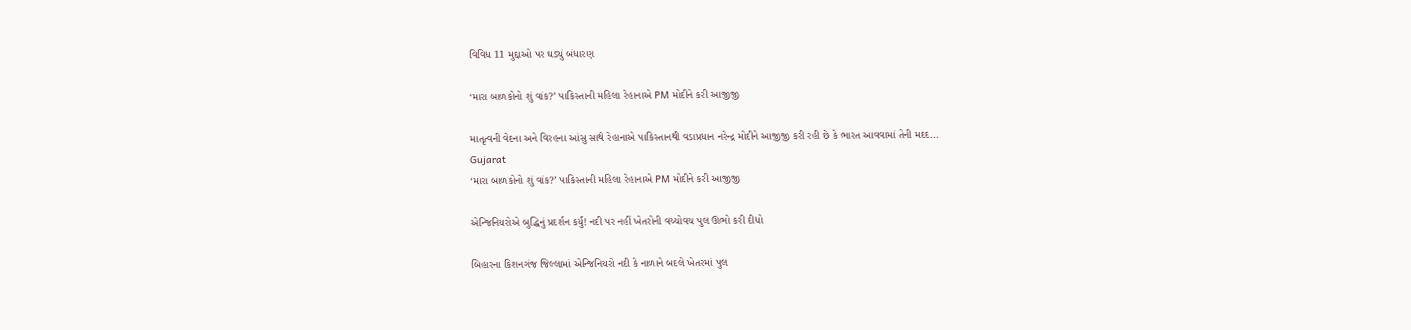વિવિધ 11 મુદ્દાઓ પર ઘડ્યું બંધારણ

‘મારા બાળકોનો શું વાંક?’ પાકિસ્તાની મહિલા રેહાનાએ PM મોદીને કરી આજીજી

માતૃત્વની વેદના અને વિરહના આંસુ સાથે રેહાનાએ પાકિસ્તાનથી વડાપ્રધાન નરેન્દ્ર મોદીને આજીજી કરી રહી છે કે ભારત આવવામાં તેની મદદ...
Gujarat
‘મારા બાળકોનો શું વાંક?’ પાકિસ્તાની મહિલા રેહાનાએ PM મોદીને કરી આજીજી

એન્જિનિયરોએ બુદ્ધિનું પ્રદર્શન કર્યું! નદી પર નહીં ખેતરોની વચ્ચોવચ પુલ ઊભો કરી દીધો

બિહારના કિશનગંજ જિલ્લામાં એન્જિનિયરો નદી કે નાળાને બદલે ખેતરમાં પુલ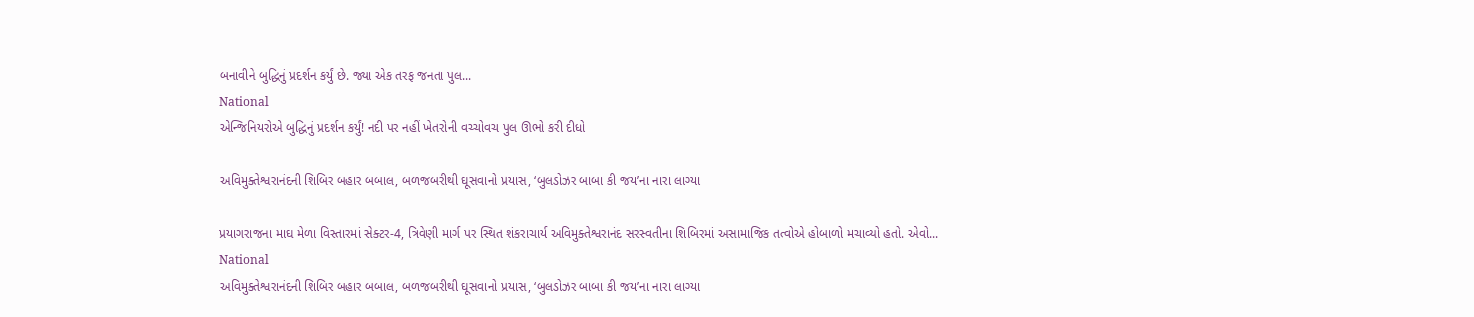બનાવીને બુદ્ધિનું પ્રદર્શન કર્યું છે. જ્યા એક તરફ જનતા પુલ...
National
એન્જિનિયરોએ બુદ્ધિનું પ્રદર્શન કર્યું! નદી પર નહીં ખેતરોની વચ્ચોવચ પુલ ઊભો કરી દીધો

અવિમુક્તેશ્વરાનંદની શિબિર બહાર બબાલ, બળજબરીથી ઘૂસવાનો પ્રયાસ, ‘બુલડોઝર બાબા કી જય’ના નારા લાગ્યા

પ્રયાગરાજના માઘ મેળા વિસ્તારમાં સેક્ટર-4, ત્રિવેણી માર્ગ પર સ્થિત શંકરાચાર્ય અવિમુક્તેશ્વરાનંદ સરસ્વતીના શિબિરમાં અસામાજિક તત્વોએ હોબાળો મચાવ્યો હતો. એવો...
National
અવિમુક્તેશ્વરાનંદની શિબિર બહાર બબાલ, બળજબરીથી ઘૂસવાનો પ્રયાસ, ‘બુલડોઝર બાબા કી જય’ના નારા લાગ્યા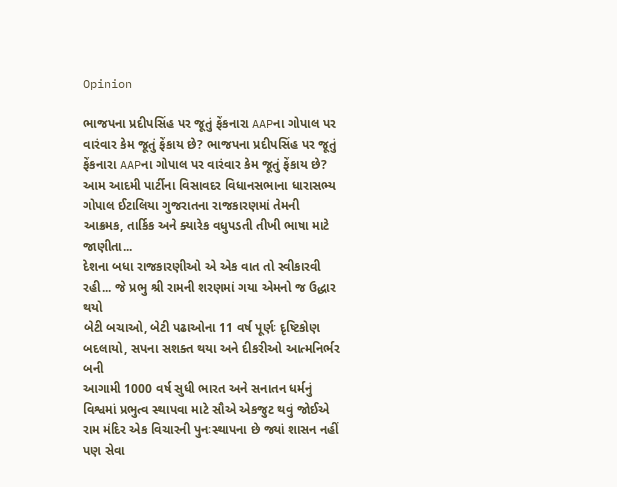Opinion

ભાજપના પ્રદીપસિંહ પર જૂતું ફેંકનારા AAPના ગોપાલ પર વારંવાર કેમ જૂતું ફેંકાય છે? ભાજપના પ્રદીપસિંહ પર જૂતું ફેંકનારા AAPના ગોપાલ પર વારંવાર કેમ જૂતું ફેંકાય છે?
આમ આદમી પાર્ટીના વિસાવદર વિધાનસભાના ધારાસભ્ય ગોપાલ ઈટાલિયા ગુજરાતના રાજકારણમાં તેમની આક્રમક, તાર્કિક અને ક્યારેક વધુપડતી તીખી ભાષા માટે જાણીતા...
દેશના બધા રાજકારણીઓ એ એક વાત તો સ્વીકારવી રહી... જે પ્રભુ શ્રી રામની શરણમાં ગયા એમનો જ ઉદ્ધાર થયો
બેટી બચાઓ, બેટી પઢાઓના 11 વર્ષ પૂર્ણઃ દૃષ્ટિકોણ બદલાયો, સપના સશક્ત થયા અને દીકરીઓ આત્મનિર્ભર બની
આગામી 1000 વર્ષ સુધી ભારત અને સનાતન ધર્મનું વિશ્વમાં પ્રભુત્વ સ્થાપવા માટે સૌએ એકજુટ થવું જોઈએ
રામ મંદિર એક વિચારની પુનઃસ્થાપના છે જ્યાં શાસન નહીં પણ સેવા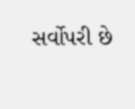સર્વોપરી છે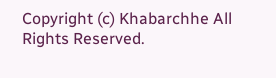Copyright (c) Khabarchhe All Rights Reserved.